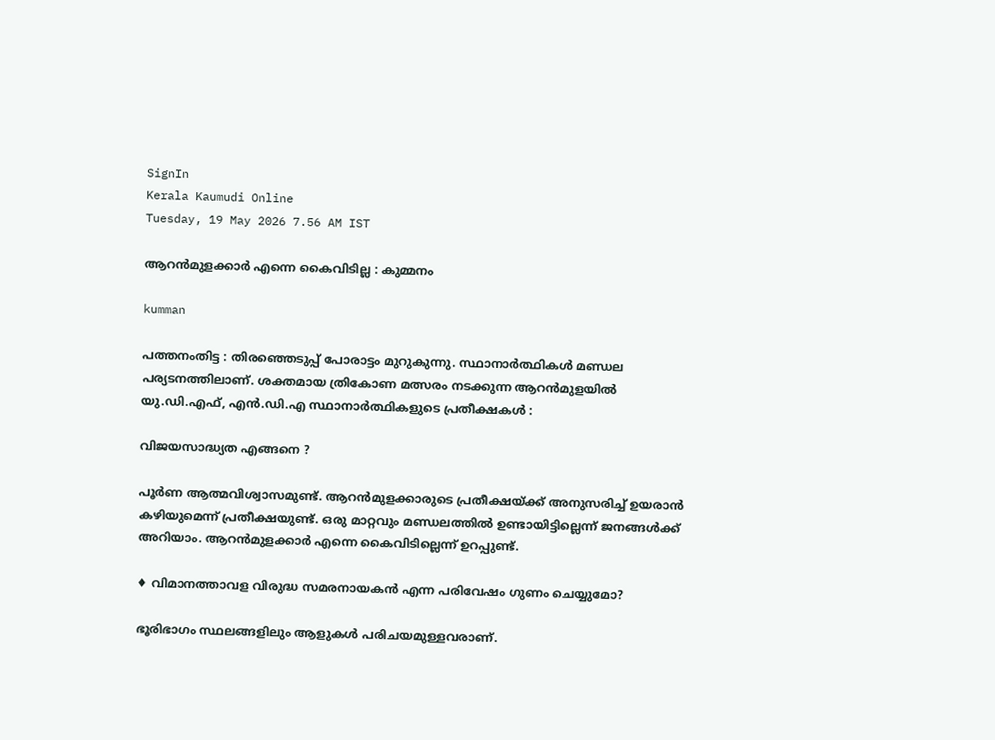SignIn
Kerala Kaumudi Online
Tuesday, 19 May 2026 7.56 AM IST

ആറൻമുളക്കാർ എന്നെ കൈവിടില്ല : കുമ്മനം

kumman

പത്തനംതിട്ട : തിരഞ്ഞെടുപ്പ് പോരാട്ടം മുറുകുന്നു. സ്ഥാനാർത്ഥികൾ മണ്ഡല പര്യടനത്തിലാണ്. ശക്തമായ ത്രികോണ മത്സരം നടക്കുന്ന ആറൻമുളയിൽ യു.ഡി.എഫ്, എൻ.ഡി.എ സ്ഥാനാർത്ഥികളുടെ പ്രതീക്ഷകൾ :

വിജയസാദ്ധ്യത എങ്ങനെ ?

പൂർണ ആത്മവിശ്വാസമുണ്ട്. ആറൻമുളക്കാരുടെ പ്രതീക്ഷയ്ക്ക് അനുസരിച്ച് ഉയരാൻ കഴിയുമെന്ന് പ്രതീക്ഷയുണ്ട്. ഒരു മാറ്റവും മണ്ഡലത്തിൽ ഉണ്ടായിട്ടില്ലെന്ന് ജനങ്ങൾക്ക് അറിയാം. ആറൻമുളക്കാർ എന്നെ കൈവിടില്ലെന്ന് ഉറപ്പുണ്ട്.

♦ വിമാനത്താവള വിരുദ്ധ സമരനായകൻ എന്ന പരിവേഷം ഗുണം ചെയ്യുമോ?

ഭൂരിഭാഗം സ്ഥലങ്ങളിലും ആളുകൾ പരിചയമുള്ളവരാണ്.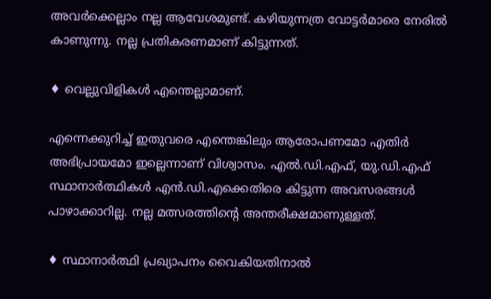അവർക്കെല്ലാം നല്ല ആവേശമുണ്ട്. കഴിയുന്നത്ര വോട്ടർമാരെ നേരിൽ കാണുന്നു. നല്ല പ്രതികരണമാണ് കിട്ടുന്നത്.

♦ വെല്ലുവിളികൾ എന്തെല്ലാമാണ്.

എന്നെക്കുറിച്ച് ഇതുവരെ എന്തെങ്കിലും ആരോപണമോ എതിർ അഭിപ്രായമോ ഇല്ലെന്നാണ് വിശ്വാസം. എൽ.ഡി.എഫ്, യു.ഡി.എഫ് സ്ഥാനാർത്ഥികൾ എൻ.ഡി.എക്കെതിരെ കിട്ടുന്ന അവസരങ്ങൾ പാഴാക്കാറില്ല. നല്ല മത്സരത്തിന്റെ അന്തരീക്ഷമാണുള്ളത്.

♦ സ്ഥാനാർത്ഥി പ്രഖ്യാപനം വൈകിയതിനാൽ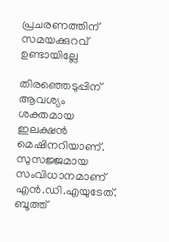പ്രചരണത്തിന് സമയക്കുറവ് ഉണ്ടായില്ലേ

തിരഞ്ഞെടുപ്പിന് ആവശ്യം ശക്തമായ ഇലക്ഷൻ മെഷിനറിയാണ്. സുസജ്ജമായ സംവിധാനമാണ് എൻ.ഡി.എയുടേത്. ബൂത്ത്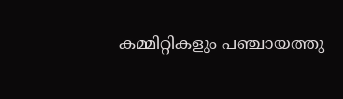കമ്മിറ്റികളും പഞ്ചായത്തു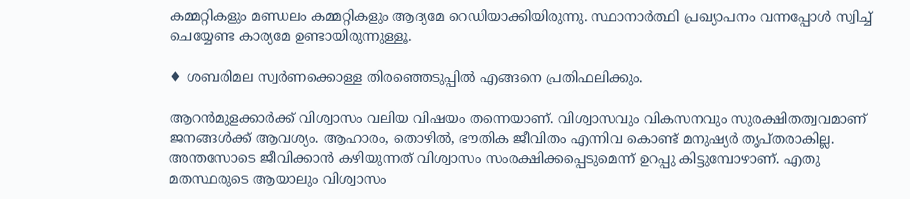കമ്മറ്റികളും മണ്ഡലം കമ്മറ്റികളും ആദ്യമേ റെഡിയാക്കിയിരുന്നു. സ്ഥാനാർത്ഥി പ്രഖ്യാപനം വന്നപ്പോൾ സ്വിച്ച് ചെയ്യേണ്ട കാര്യമേ ഉണ്ടായിരുന്നുള്ളൂ.

♦ ശബരിമല സ്വർണക്കൊള്ള തിരഞ്ഞെടുപ്പിൽ എങ്ങനെ പ്രതിഫലിക്കും.

ആറൻമുളക്കാർക്ക് വിശ്വാസം വലിയ വിഷയം തന്നെയാണ്. വിശ്വാസവും വികസനവും സുരക്ഷിതത്വവമാണ് ജനങ്ങൾക്ക് ആവശ്യം. ആഹാരം, തൊഴിൽ, ഭൗതിക ജീവിതം എന്നിവ കൊണ്ട് മനുഷ്യർ തൃപ്തരാകില്ല. അന്തസോടെ ജീവിക്കാൻ കഴിയുന്നത് വിശ്വാസം സംരക്ഷിക്കപ്പെടുമെന്ന് ഉറപ്പു കിട്ടുമ്പോഴാണ്. എതു മതസ്ഥരുടെ ആയാലും വിശ്വാസം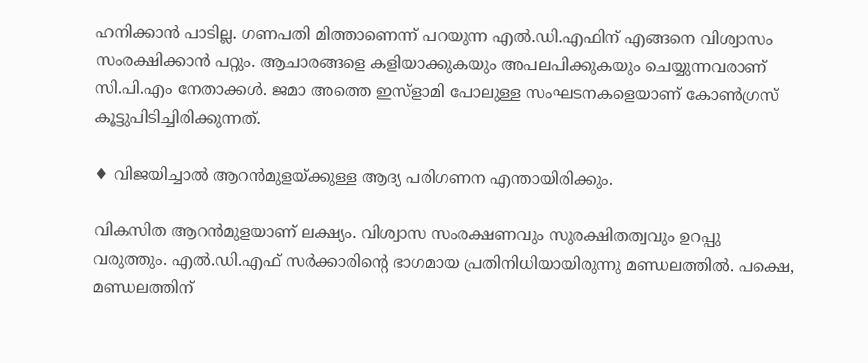ഹനിക്കാൻ പാടില്ല. ഗണപതി മിത്താണെന്ന് പറയുന്ന എൽ.ഡി.എഫിന് എങ്ങനെ വിശ്വാസം സംരക്ഷിക്കാൻ പറ്റും. ആചാരങ്ങളെ കളിയാക്കുകയും അപലപിക്കുകയും ചെയ്യുന്നവരാണ് സി.പി.എം നേതാക്കൾ. ജമാ അത്തെ ഇസ്ളാമി പോലുള്ള സംഘടനകളെയാണ് കോൺഗ്രസ് കൂട്ടുപിടിച്ചിരിക്കുന്നത്.

♦ വിജയിച്ചാൽ ആറൻമുളയ്ക്കുള്ള ആദ്യ പരിഗണന എന്തായിരിക്കും.

വികസിത ആറൻമുളയാണ് ലക്ഷ്യം. വിശ്വാസ സംരക്ഷണവും സുരക്ഷിതത്വവും ഉറപ്പു വരുത്തും. എൽ.ഡി.എഫ് സർക്കാരിന്റെ ഭാഗമായ പ്രതിനിധിയായിരുന്നു മണ്ഡലത്തിൽ. പക്ഷെ, മണ്ഡലത്തിന്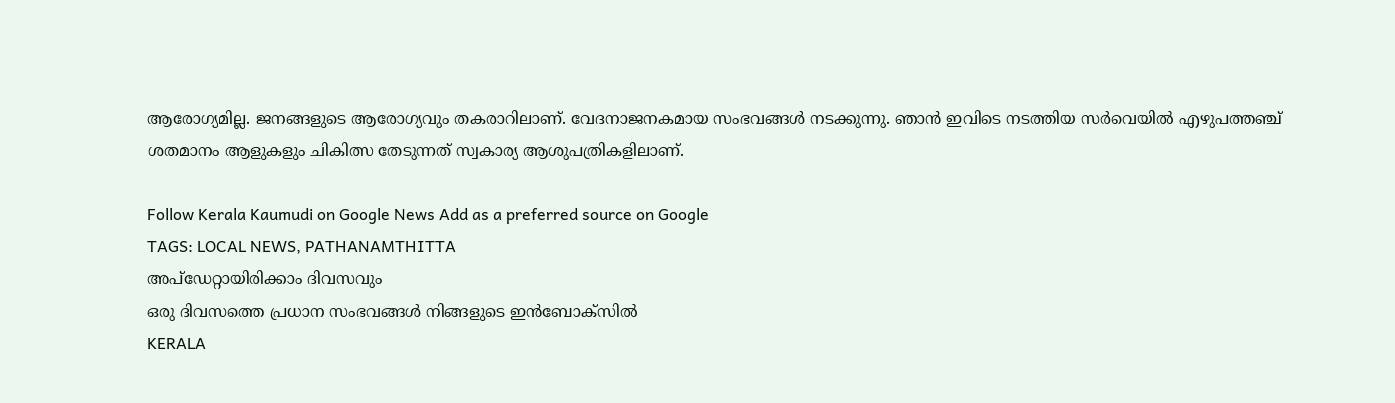ആരോഗ്യമില്ല. ജനങ്ങളുടെ ആരോഗ്യവും തകരാറിലാണ്. വേദനാജനകമായ സംഭവങ്ങൾ നടക്കുന്നു. ഞാൻ ഇവിടെ നടത്തിയ സർവെയിൽ എഴുപത്തഞ്ച് ശതമാനം ആളുകളും ചികിത്സ തേടുന്നത് സ്വകാര്യ ആശുപത്രികളിലാണ്.

Follow Kerala Kaumudi on Google News Add as a preferred source on Google
TAGS: LOCAL NEWS, PATHANAMTHITTA
അപ്ഡേറ്റായിരിക്കാം ദിവസവും
ഒരു ദിവസത്തെ പ്രധാന സംഭവങ്ങൾ നിങ്ങളുടെ ഇൻബോക്സിൽ
KERALA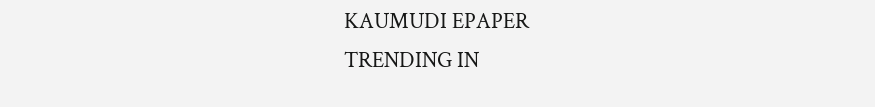KAUMUDI EPAPER
TRENDING IN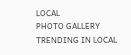LOCAL
PHOTO GALLERY
TRENDING IN LOCAL